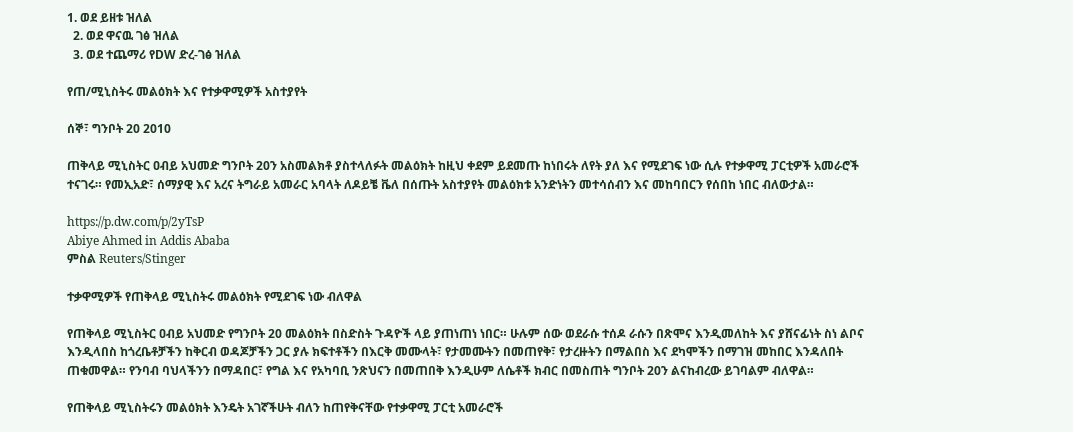1. ወደ ይዘቱ ዝለል
  2. ወደ ዋናዉ ገፅ ዝለል
  3. ወደ ተጨማሪ የDW ድረ-ገፅ ዝለል

የጠ/ሚኒስትሩ መልዕክት እና የተቃዋሚዎች አስተያየት

ሰኞ፣ ግንቦት 20 2010

ጠቅላይ ሚኒስትር ዐብይ አህመድ ግንቦት 20ን አስመልክቶ ያስተላለፉት መልዕክት ከዚህ ቀደም ይደመጡ ከነበሩት ለየት ያለ እና የሚደገፍ ነው ሲሉ የተቃዋሚ ፓርቲዎች አመራሮች ተናገሩ። የመኢአድ፣ ሰማያዊ እና አረና ትግራይ አመራር አባላት ለዶይቼ ቬለ በሰጡት አስተያየት መልዕክቱ አንድነትን መተሳሰብን እና መከባበርን የሰበከ ነበር ብለውታል።

https://p.dw.com/p/2yTsP
Abiye Ahmed in Addis Ababa
ምስል Reuters/Stinger

ተቃዋሚዎች የጠቅላይ ሚኒስትሩ መልዕክት የሚደገፍ ነው ብለዋል

የጠቅላይ ሚኒስትር ዐብይ አህመድ የግንቦት 20 መልዕክት በስድስት ጉዳዮች ላይ ያጠነጠነ ነበር። ሁሉም ሰው ወደራሱ ተሰዶ ራሱን በጽሞና እንዲመለከት እና ያሸናፊነት ስነ ልቦና እንዲላበስ ከጎረቤቶቻችን ከቅርብ ወዳጆቻችን ጋር ያሉ ክፍተቶችን በእርቅ መሙላት፣ የታመሙትን በመጠየቅ፣ የታረዙትን በማልበስ እና ደካሞችን በማገዝ መከበር እንዳለበት ጠቁመዋል። የንባብ ባህላችንን በማዳበር፣ የግል እና የአካባቢ ንጽህናን በመጠበቅ እንዲሁም ለሴቶች ክብር በመስጠት ግንቦት 20ን ልናከብረው ይገባልም ብለዋል።

የጠቅላይ ሚኒስትሩን መልዕክት እንዴት አገኛችሁት ብለን ከጠየቅናቸው የተቃዋሚ ፓርቲ አመራሮች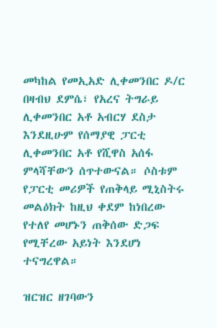መካከል የመኢአድ ሊቀመንበር ዶ/ር በዛብህ ደምሴ፣ የአረና ትግራይ ሊቀመንበር አቶ አብርሃ ደስታ እንደዚሁም የሰማያዊ ፓርቲ ሊቀመንበር አቶ የሺዋስ አሰፋ ምላሻቸውን ሰጥተውናል። ሶስቱም የፓርቲ መሪዎች የጠቅላይ ሚኒስትሩ መልዕክት ከዚህ ቀደም ከነበረው የተለየ መሆኑን ጠቅሰው ድጋፍ የሚቸረው አይነት እንደሆነ ተናግረዋል።

ዝርዝር ዘገባውን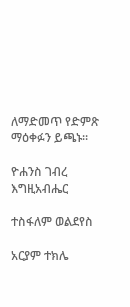ለማድመጥ የድምጽ ማዕቀፉን ይጫኑ።

ዮሐንስ ገብረ እግዚአብሔር

ተስፋለም ወልደየስ

አርያም ተክሌ